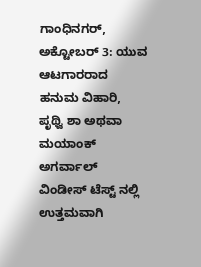ಗಾಂಧಿನಗರ್, ಅಕ್ಟೋಬರ್ 3: ಯುವ ಆಟಗಾರರಾದ ಹನುಮ ವಿಹಾರಿ, ಪೃಥ್ವಿ ಶಾ ಅಥವಾ ಮಯಾಂಕ್ ಅಗರ್ವಾಲ್ ವಿಂಡೀಸ್ ಟೆಸ್ಟ್ ನಲ್ಲಿ ಉತ್ತಮವಾಗಿ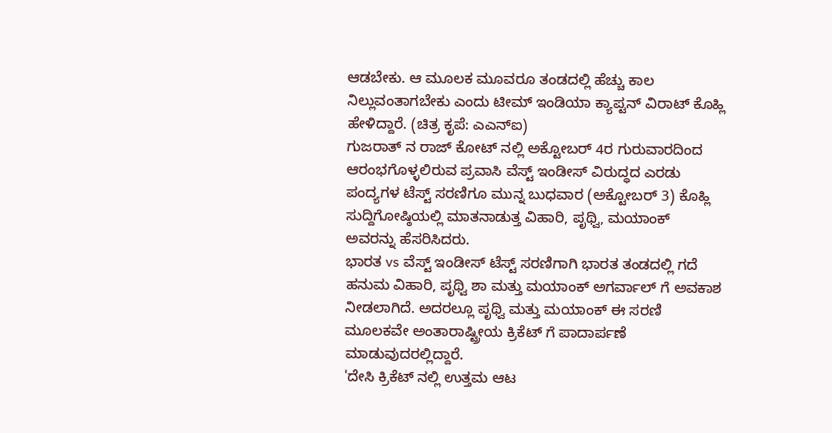ಆಡಬೇಕು. ಆ ಮೂಲಕ ಮೂವರೂ ತಂಡದಲ್ಲಿ ಹೆಚ್ಚು ಕಾಲ ನಿಲ್ಲುವಂತಾಗಬೇಕು ಎಂದು ಟೀಮ್ ಇಂಡಿಯಾ ಕ್ಯಾಪ್ಟನ್ ವಿರಾಟ್ ಕೊಹ್ಲಿ ಹೇಳಿದ್ದಾರೆ. (ಚಿತ್ರ ಕೃಪೆ: ಎಎನ್ಐ)
ಗುಜರಾತ್ ನ ರಾಜ್ ಕೋಟ್ ನಲ್ಲಿ ಅಕ್ಟೋಬರ್ 4ರ ಗುರುವಾರದಿಂದ ಆರಂಭಗೊಳ್ಳಲಿರುವ ಪ್ರವಾಸಿ ವೆಸ್ಟ್ ಇಂಡೀಸ್ ವಿರುದ್ಧದ ಎರಡು ಪಂದ್ಯಗಳ ಟೆಸ್ಟ್ ಸರಣಿಗೂ ಮುನ್ನ ಬುಧವಾರ (ಅಕ್ಟೋಬರ್ 3) ಕೊಹ್ಲಿ ಸುದ್ದಿಗೋಷ್ಠಿಯಲ್ಲಿ ಮಾತನಾಡುತ್ತ ವಿಹಾರಿ, ಪೃಥ್ವಿ, ಮಯಾಂಕ್ ಅವರನ್ನು ಹೆಸರಿಸಿದರು.
ಭಾರತ vs ವೆಸ್ಟ್ ಇಂಡೀಸ್ ಟೆಸ್ಟ್ ಸರಣಿಗಾಗಿ ಭಾರತ ತಂಡದಲ್ಲಿ ಗದೆ ಹನುಮ ವಿಹಾರಿ, ಪೃಥ್ವಿ ಶಾ ಮತ್ತು ಮಯಾಂಕ್ ಅಗರ್ವಾಲ್ ಗೆ ಅವಕಾಶ ನೀಡಲಾಗಿದೆ. ಅದರಲ್ಲೂ ಪೃಥ್ವಿ ಮತ್ತು ಮಯಾಂಕ್ ಈ ಸರಣಿ ಮೂಲಕವೇ ಅಂತಾರಾಷ್ಟ್ರೀಯ ಕ್ರಿಕೆಟ್ ಗೆ ಪಾದಾರ್ಪಣೆ ಮಾಡುವುದರಲ್ಲಿದ್ದಾರೆ.
'ದೇಸಿ ಕ್ರಿಕೆಟ್ ನಲ್ಲಿ ಉತ್ತಮ ಆಟ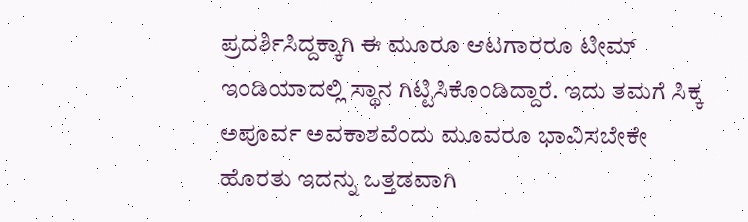ಪ್ರದರ್ಶಿಸಿದ್ದಕ್ಕಾಗಿ ಈ ಮೂರೂ ಆಟಗಾರರೂ ಟೀಮ್ ಇಂಡಿಯಾದಲ್ಲಿ ಸ್ಥಾನ ಗಿಟ್ಟಿಸಿಕೊಂಡಿದ್ದಾರೆ. ಇದು ತಮಗೆ ಸಿಕ್ಕ ಅಪೂರ್ವ ಅವಕಾಶವೆಂದು ಮೂವರೂ ಭಾವಿಸಬೇಕೇ ಹೊರತು ಇದನ್ನು ಒತ್ತಡವಾಗಿ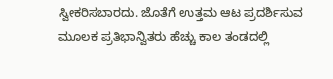ಸ್ವೀಕರಿಸಬಾರದು. ಜೊತೆಗೆ ಉತ್ತಮ ಆಟ ಪ್ರದರ್ಶಿಸುವ ಮೂಲಕ ಪ್ರತಿಭಾನ್ವಿತರು ಹೆಚ್ಚು ಕಾಲ ತಂಡದಲ್ಲಿ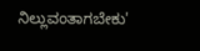ನಿಲ್ಲುವಂತಾಗಬೇಕು'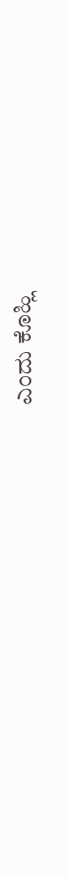ಎಂದು ಕೊಹ್ಲಿ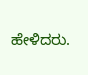ಹೇಳಿದರು.